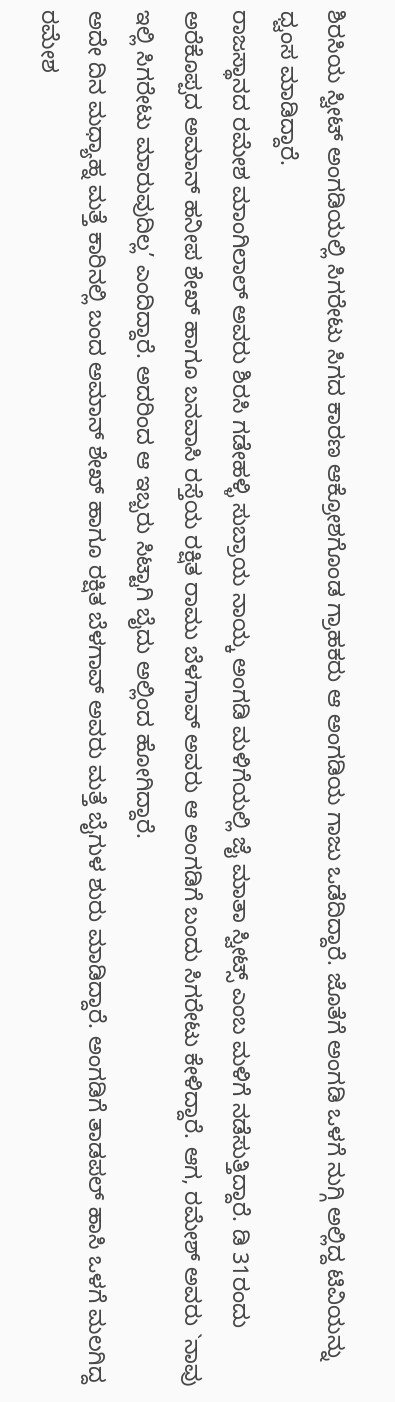ಶಿರಸಿಯ ಸ್ವೀಟ್ ಅಂಗಡಿಯಲ್ಲಿ ಸಿಗರೇಟು ಸಿಗದ ಕಾರಣ ಆಕ್ರೋಶಗೊಂಡ ಗ್ರಾಹಕರು ಆ ಅಂಗಡಿಯ ಗಾಜು ಒಡೆದಿದ್ದಾರೆ. ಜೊತೆಗೆ ಅಂಗಡಿ ಒಳಗೆ ನುಗ್ಗಿ ಅಲ್ಲಿದ್ದ ಟಿವಿಯನ್ನು ಧ್ವಂಸ ಮಾಡಿದ್ದಾರೆ.
ರಾಜಸ್ಥಾನದ ರಮೇಶ ಮಾಂಗಿಲಾಲ್ ಅವರು ಶಿರಸಿ ಗಡೇಹಳ್ಳಿ ಸುಬ್ರಾಯ ನಾಯ್ಕ ಅಂಗಡಿ ಮಳಿಗೆಯಲ್ಲಿ ಜೈ ಮಾತಾ ಸ್ವೀಟ್ಸ್ ಎಂಬ ಮಳಿಗೆ ನಡೆಸುತ್ತಿದ್ದಾರೆ. ಡಿ 31ರಂದು ಅರೆಕೊಪ್ಪದ ಅಮಾನ್ ಹನೀಪ ಶೇಖ್ ಹಾಗೂ ಬನವಾಸಿ ರಸ್ತೆಯ ರಕ್ಷಿತ ರಾಮು ಬೆಳಗಾವ್ ಅವರು ಆ ಅಂಗಡಿಗೆ ಬಂದು ಸಿಗರೇಟು ಕೇಳಿದ್ದಾರೆ. ಆಗ, ರಮೇಶ್ ಅವರು `ನಾವು ಇಲ್ಲಿ ಸಿಗರೇಟು ಮಾರುವುದಿಲ್ಲ’ ಎಂದಿದ್ದಾರೆ. ಅದರಿಂದ ಆ ಇಬ್ಬರು ಸಿಟ್ಟಾಗಿ ಬೈದು ಅಲ್ಲಿಂದ ಹೋಗಿದ್ದಾರೆ.
ಅದೇ ದಿನ ಮಧ್ಯಾಹ್ನ ಮತ್ತೆ ಕಾರಿನಲ್ಲಿ ಬಂದ ಅಮಾನ್ ಶೇಖ್ ಹಾಗೂ ರಕ್ಷಿತ ಬೆಳಗಾವ್ ಅವರು ಮತ್ತೆ ಬೈಗುಳ ಶುರು ಮಾಡಿದ್ದಾರೆ. ಅಂಗಡಿಗೆ ತಾಡಪಲ್ ಹಾಸಿ ಒಳಗೆ ಮಲಗಿದ್ದ ರಮೇಶ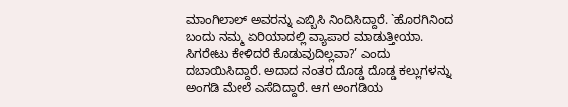ಮಾಂಗಿಲಾಲ್ ಅವರನ್ನು ಎಬ್ಬಿಸಿ ನಿಂದಿಸಿದ್ದಾರೆ. `ಹೊರಗಿನಿಂದ ಬಂದು ನಮ್ಮ ಏರಿಯಾದಲ್ಲಿ ವ್ಯಾಪಾರ ಮಾಡುತ್ತೀಯಾ. ಸಿಗರೇಟು ಕೇಳಿದರೆ ಕೊಡುವುದಿಲ್ಲವಾ?’ ಎಂದು ದಬಾಯಿಸಿದ್ದಾರೆ. ಅದಾದ ನಂತರ ದೊಡ್ಡ ದೊಡ್ಡ ಕಲ್ಲುಗಳನ್ನು ಅಂಗಡಿ ಮೇಲೆ ಎಸೆದಿದ್ದಾರೆ. ಆಗ ಅಂಗಡಿಯ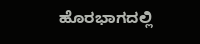ಹೊರಭಾಗದಲ್ಲಿ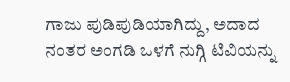ಗಾಜು ಪುಡಿಪುಡಿಯಾಗಿದ್ದು, ಅದಾದ ನಂತರ ಅಂಗಡಿ ಒಳಗೆ ನುಗ್ಗಿ ಟಿವಿಯನ್ನು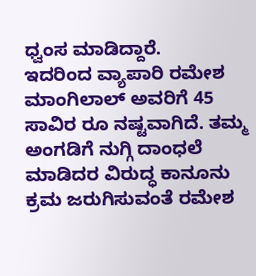ಧ್ವಂಸ ಮಾಡಿದ್ದಾರೆ.
ಇದರಿಂದ ವ್ಯಾಪಾರಿ ರಮೇಶ ಮಾಂಗಿಲಾಲ್ ಅವರಿಗೆ 45 ಸಾವಿರ ರೂ ನಷ್ಟವಾಗಿದೆ. ತಮ್ಮ ಅಂಗಡಿಗೆ ನುಗ್ಗಿ ದಾಂಧಲೆ ಮಾಡಿದರ ವಿರುದ್ಧ ಕಾನೂನು ಕ್ರಮ ಜರುಗಿಸುವಂತೆ ರಮೇಶ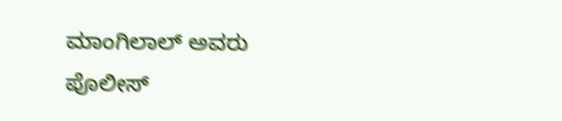ಮಾಂಗಿಲಾಲ್ ಅವರು ಪೊಲೀಸ್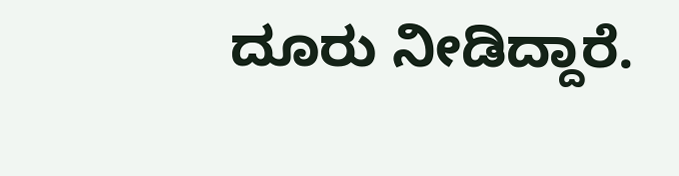ದೂರು ನೀಡಿದ್ದಾರೆ.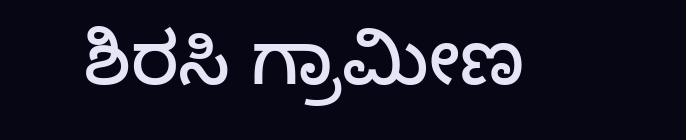ಶಿರಸಿ ಗ್ರಾಮೀಣ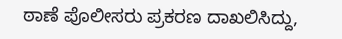ಠಾಣೆ ಪೊಲೀಸರು ಪ್ರಕರಣ ದಾಖಲಿಸಿದ್ದು,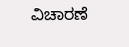ವಿಚಾರಣೆ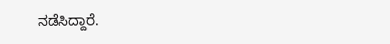ನಡೆಸಿದ್ದಾರೆ.